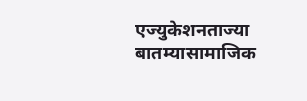एज्युकेशनताज्या बातम्यासामाजिक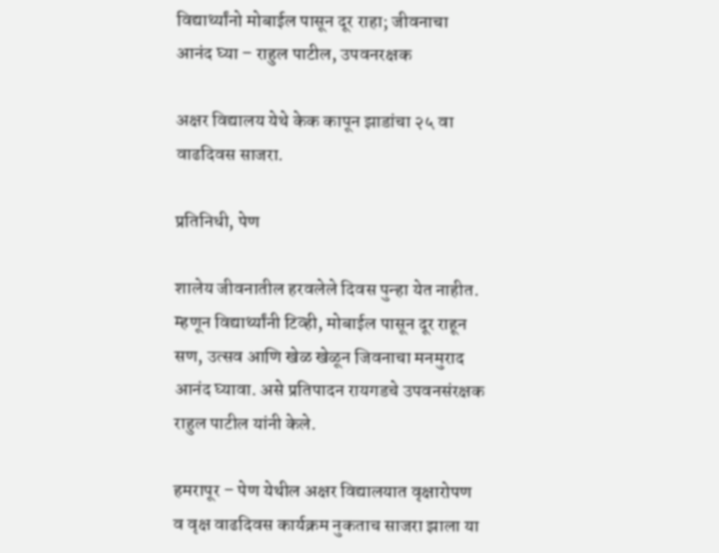विद्यार्थ्यांनो मोबाईल पासून दूर राहा; जीवनाचा आनंद घ्या – राहुल पाटील, उपवनरक्षक

अक्षर विद्यालय येथे केक कापून झाडांचा २५ वा वाढदिवस साजरा.

प्रतिनिधी, पेण

शालेय जीवनातील हरवलेले दिवस पुन्हा येत नाहीत. म्हणून विद्यार्थ्यांनी टिव्ही, मोबाईल पासून दूर राहून सण, उत्सव आणि खेळ खेळून जिवनाचा मनमुराद आनंद घ्यावा. असे प्रतिपादन रायगडचे उपवनसंरक्षक राहुल पाटील यांनी केले.

हमरापूर – पेण येथील अक्षर विद्यालयात वृक्षारोपण व वृक्ष वाढदिवस कार्यक्रम नुकताच साजरा झाला या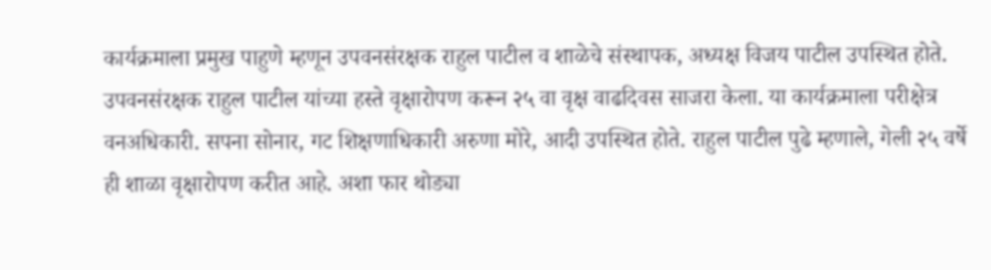कार्यक्रमाला प्रमुख पाहुणे म्हणून उपवनसंरक्षक राहुल पाटील व शाळेचे संस्थापक, अध्यक्ष विजय पाटील उपस्थित होते. उपवनसंरक्षक राहुल पाटील यांच्या हस्ते वृक्षारोपण करून २५ वा वृक्ष वाढदिवस साजरा केला. या कार्यक्रमाला परीक्षेत्र वनअधिकारी. सपना सोनार, गट शिक्षणाधिकारी अरुणा मोरे, आदी उपस्थित होते. राहुल पाटील पुढे म्हणाले, गेली २५ वर्षे ही शाळा वृक्षारोपण करीत आहे. अशा फार थोड्या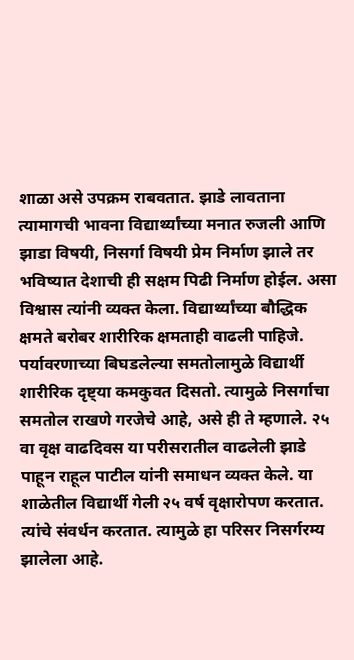शाळा असे उपक्रम राबवतात. झाडे लावताना त्यामागची भावना विद्यार्थ्यांच्या मनात रुजली आणि झाडा विषयी, निसर्गा विषयी प्रेम निर्माण झाले तर भविष्यात देशाची ही सक्षम पिढी निर्माण होईल. असा विश्वास त्यांनी व्यक्त केला. विद्यार्थ्यांच्या बौद्धिक क्षमते बरोबर शारीरिक क्षमताही वाढली पाहिजे. पर्यावरणाच्या बिघडलेल्या समतोलामुळे विद्यार्थी शारीरिक दृष्ट्या कमकुवत दिसतो. त्यामुळे निसर्गाचा समतोल राखणे गरजेचे आहे, असे ही ते म्हणाले. २५ वा वृक्ष वाढदिवस या परीसरातील वाढलेली झाडे पाहून राहूल पाटील यांनी समाधन व्यक्त केले. या शाळेतील विद्यार्थी गेली २५ वर्ष वृक्षारोपण करतात. त्यांचे संवर्धन करतात. त्यामुळे हा परिसर निसर्गरम्य झालेला आहे.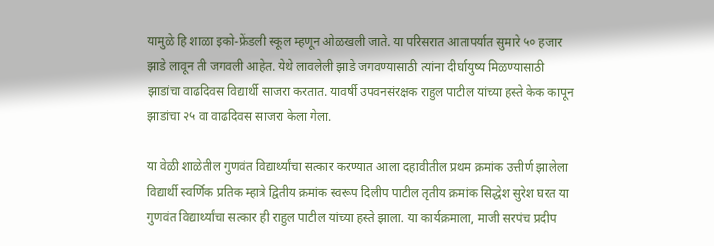यामुळे हि शाळा इको-फ्रेंडली स्कूल म्हणून ओळखली जाते. या परिसरात आतापर्यात सुमारे ५० हजार झाडे लावून ती जगवली आहेत. येथे लावलेली झाडे जगवण्यासाठी त्यांना दीर्घायुष्य मिळण्यासाठी झाडांचा वाढदिवस विद्यार्थी साजरा करतात. यावर्षी उपवनसंरक्षक राहुल पाटील यांच्या हस्ते केक कापून झाडांचा २५ वा वाढदिवस साजरा केला गेला.

या वेळी शाळेतील गुणवंत विद्यार्थ्यांचा सत्कार करण्यात आला दहावीतील प्रथम क्रमांक उत्तीर्ण झालेला विद्यार्थी स्वर्णिक प्रतिक म्हात्रे द्वितीय क्रमांक स्वरूप दिलीप पाटील तृतीय क्रमांक सिद्धेश सुरेश घरत या गुणवंत विद्यार्थ्यांचा सत्कार ही राहुल पाटील यांच्या हस्ते झाला. या कार्यक्रमाला, माजी सरपंच प्रदीप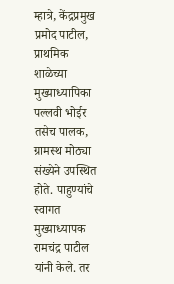म्हात्रे, केंद्रप्रमुख प्रमोद पाटील, प्राथमिक शाळेच्या मुख्याध्यापिका पल्लवी भोईर तसेच पालक, ग्रामस्थ मोठ्या संख्येने उपस्थित होते. पाहुण्यांचे स्वागत मुख्याध्यापक रामचंद्र पाटील यांनी केले. तर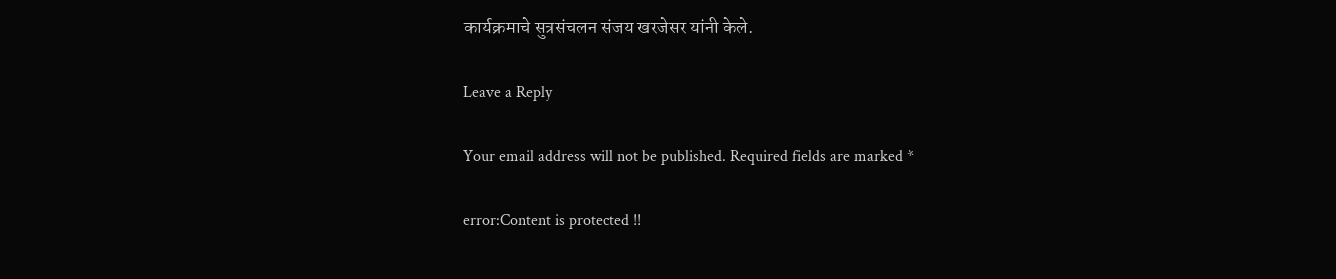कार्यक्रमाचे सुत्रसंचलन संजय खरजेसर यांनी केले.

Leave a Reply

Your email address will not be published. Required fields are marked *

error:Content is protected !!